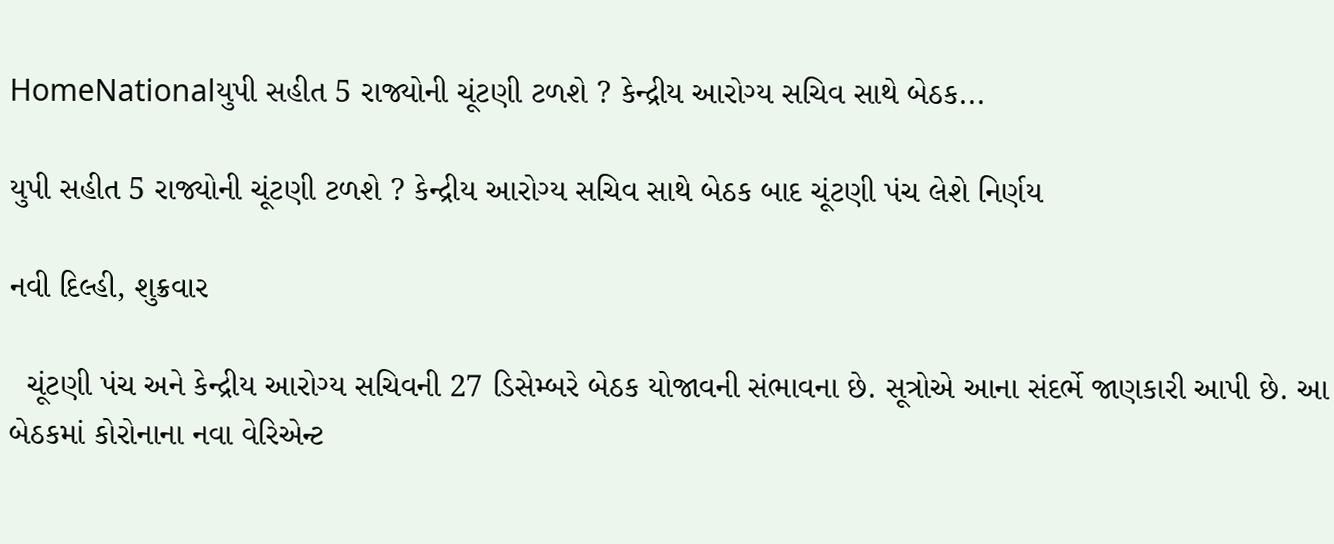HomeNationalયુપી સહીત 5 રાજ્યોની ચૂંટણી ટળશે ? કેન્દ્રીય આરોગ્ય સચિવ સાથે બેઠક...

યુપી સહીત 5 રાજ્યોની ચૂંટણી ટળશે ? કેન્દ્રીય આરોગ્ય સચિવ સાથે બેઠક બાદ ચૂંટણી પંચ લેશે નિર્ણય

નવી દિલ્હી, શુક્રવાર

  ચૂંટણી પંચ અને કેન્દ્રીય આરોગ્ય સચિવની 27 ડિસેમ્બરે બેઠક યોજાવની સંભાવના છે. સૂત્રોએ આના સંદર્ભે જાણકારી આપી છે. આ બેઠકમાં કોરોનાના નવા વેરિએન્ટ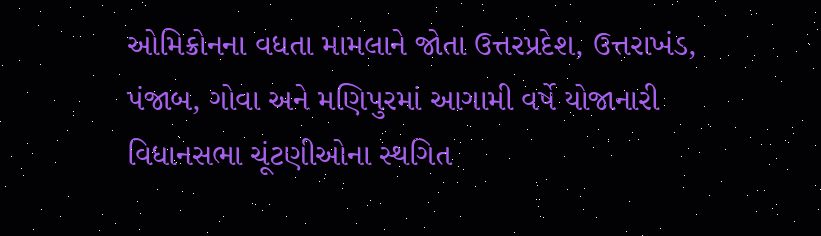ઓમિક્રોનના વધતા મામલાને જોતા ઉત્તરપ્રદેશ, ઉત્તરાખંડ, પંજાબ, ગોવા અને મણિપુરમાં આગામી વર્ષે યોજાનારી વિધાનસભા ચૂંટણીઓના સ્થગિત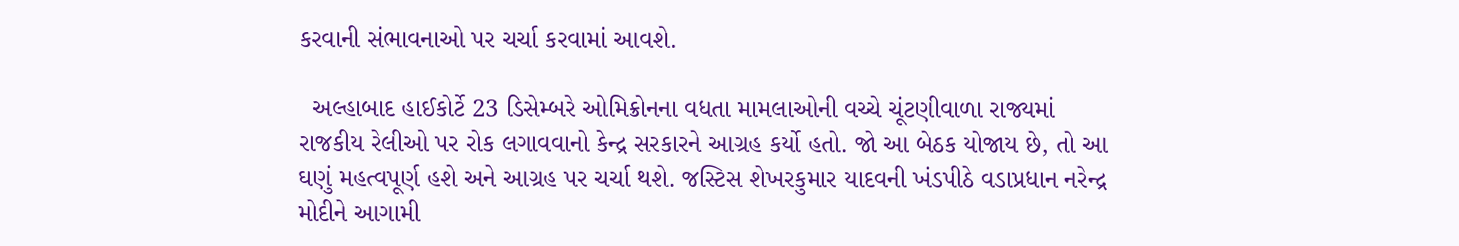કરવાની સંભાવનાઓ પર ચર્ચા કરવામાં આવશે.

  અલ્હાબાદ હાઈકોર્ટે 23 ડિસેમ્બરે ઓમિક્રોનના વધતા મામલાઓની વચ્ચે ચૂંટણીવાળા રાજ્યમાં રાજકીય રેલીઓ પર રોક લગાવવાનો કેન્દ્ર સરકારને આગ્રહ કર્યો હતો. જો આ બેઠક યોજાય છે, તો આ ઘણું મહત્વપૂર્ણ હશે અને આગ્રહ પર ચર્ચા થશે. જસ્ટિસ શેખરકુમાર યાદવની ખંડપીઠે વડાપ્રધાન નરેન્દ્ર મોદીને આગામી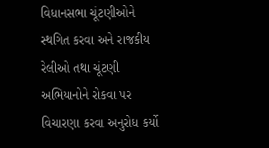વિધાનસભા ચૂંટણીઓને સ્થગિત કરવા અને રાજકીય રેલીઓ તથા ચૂંટણી અભિયાનોને રોકવા પર વિચારણા કરવા અનુરોધ કર્યો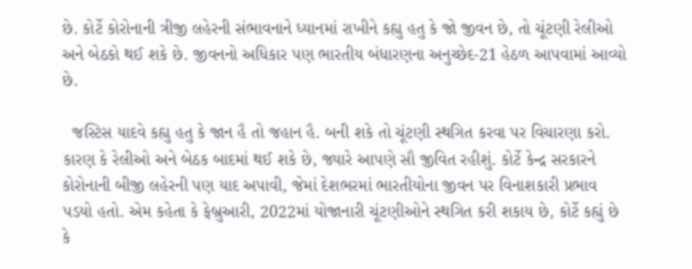છે. કોર્ટે કોરોનાની ત્રીજી લહેરની સંભાવનાને ધ્યાનમાં રાખીને કહ્યુ હતુ કે જો જીવન છે, તો ચૂંટણી રેલીઓ અને બેઠકો થઈ શકે છે. જીવનનો અધિકાર પણ ભારતીય બંધારણના અનુચ્છેદ-21 હેઠળ આપવામાં આવ્યો છે.

  જસ્ટિસ યાદવે કહ્યુ હતુ કે જાન હૈ તો જહાન હૈ. બની શકે તો ચૂંટણી સ્થગિત કરવા પર વિચારણા કરો. કારણ કે રેલીઓ અને બેઠક બાદમાં થઈ શકે છે, જ્યારે આપણે સૌ જીવિત રહીશું. કોર્ટે કેન્દ્ર સરકારને કોરોનાની બીજી લહેરની પણ યાદ અપાવી, જેમાં દેશભરમાં ભારતીયોના જીવન પર વિનાશકારી પ્રભાવ પડયો હતો. એમ કહેતા કે ફેબ્રુઆરી, 2022માં યોજાનારી ચૂંટણીઓને સ્થગિત કરી શકાય છે, કોર્ટે કહ્યું છે કે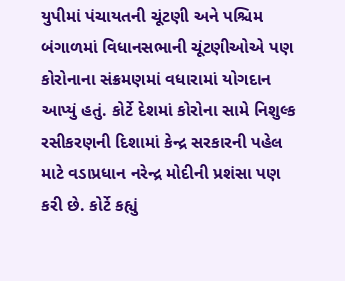યુપીમાં પંચાયતની ચૂંટણી અને પશ્ચિમ બંગાળમાં વિધાનસભાની ચૂંટણીઓએ પણ કોરોનાના સંક્રમણમાં વધારામાં યોગદાન આપ્યું હતું. કોર્ટે દેશમાં કોરોના સામે નિશુલ્ક રસીકરણની દિશામાં કેન્દ્ર સરકારની પહેલ માટે વડાપ્રધાન નરેન્દ્ર મોદીની પ્રશંસા પણ કરી છે. કોર્ટે કહ્યું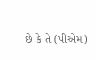છે કે તે (પીએમ)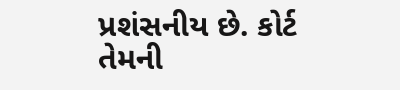પ્રશંસનીય છે. કોર્ટ તેમની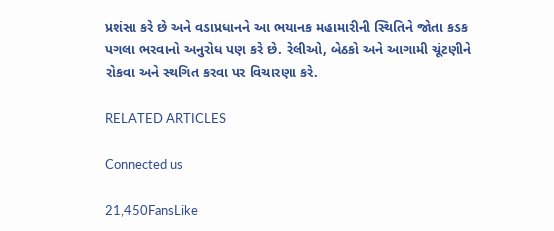પ્રશંસા કરે છે અને વડાપ્રધાનને આ ભયાનક મહામારીની સ્થિતિને જોતા કડક પગલા ભરવાનો અનુરોધ પણ કરે છે. રેલીઓ, બેઠકો અને આગામી ચૂંટણીને રોકવા અને સ્થગિત કરવા પર વિચારણા કરે.

RELATED ARTICLES

Connected us

21,450FansLike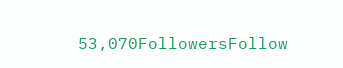53,070FollowersFollow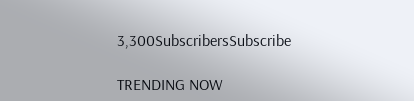3,300SubscribersSubscribe

TRENDING NOW